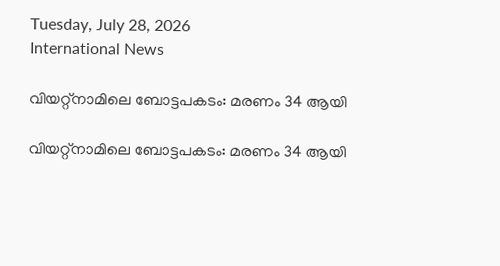Tuesday, July 28, 2026
International News

വിയറ്റ്‌നാമിലെ ബോട്ടപകടം: മരണം 34 ആയി

വിയറ്റ്‌നാമിലെ ബോട്ടപകടം: മരണം 34 ആയി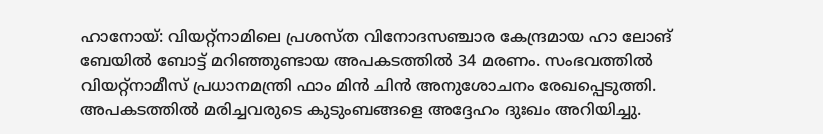ഹാനോയ്: വിയറ്റ്‌നാമിലെ പ്രശസ്ത വിനോദസഞ്ചാര കേന്ദ്രമായ ഹാ ലോങ് ബേയില്‍ ബോട്ട് മറിഞ്ഞുണ്ടായ അപകടത്തില്‍ 34 മരണം. സംഭവത്തില്‍ വിയറ്റ്‌നാമീസ് പ്രധാനമന്ത്രി ഫാം മിന്‍ ചിന്‍ അനുശോചനം രേഖപ്പെടുത്തി. അപകടത്തില്‍ മരിച്ചവരുടെ കുടുംബങ്ങളെ അദ്ദേഹം ദുഃഖം അറിയിച്ചു.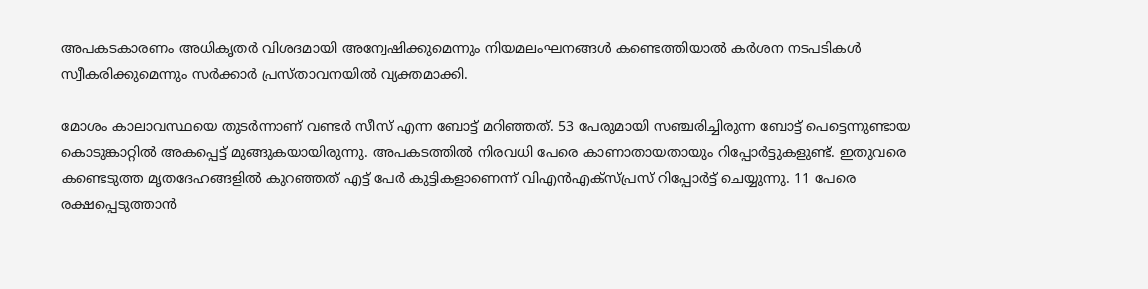അപകടകാരണം അധികൃതര്‍ വിശദമായി അന്വേഷിക്കുമെന്നും നിയമലംഘനങ്ങള്‍ കണ്ടെത്തിയാല്‍ കര്‍ശന നടപടികള്‍ സ്വീകരിക്കുമെന്നും സര്‍ക്കാര്‍ പ്രസ്താവനയില്‍ വ്യക്തമാക്കി.

മോശം കാലാവസ്ഥയെ തുടര്‍ന്നാണ് വണ്ടര്‍ സീസ് എന്ന ബോട്ട് മറിഞ്ഞത്. 53 പേരുമായി സഞ്ചരിച്ചിരുന്ന ബോട്ട് പെട്ടെന്നുണ്ടായ കൊടുങ്കാറ്റില്‍ അകപ്പെട്ട് മുങ്ങുകയായിരുന്നു. അപകടത്തില്‍ നിരവധി പേരെ കാണാതായതായും റിപ്പോര്‍ട്ടുകളുണ്ട്. ഇതുവരെ കണ്ടെടുത്ത മൃതദേഹങ്ങളില്‍ കുറഞ്ഞത് എട്ട് പേര്‍ കുട്ടികളാണെന്ന് വിഎന്‍എക്‌സ്പ്രസ് റിപ്പോര്‍ട്ട് ചെയ്യുന്നു. 11 പേരെ രക്ഷപ്പെടുത്താന്‍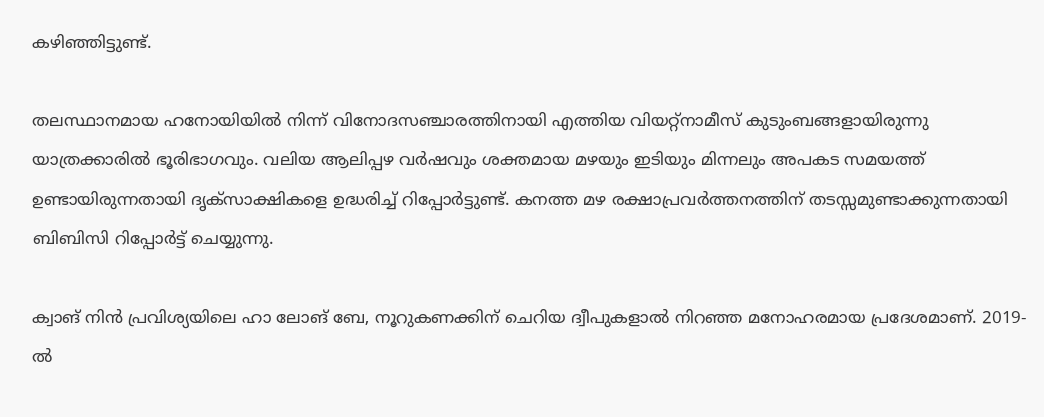കഴിഞ്ഞിട്ടുണ്ട്.

തലസ്ഥാനമായ ഹനോയിയില്‍ നിന്ന് വിനോദസഞ്ചാരത്തിനായി എത്തിയ വിയറ്റ്‌നാമീസ് കുടുംബങ്ങളായിരുന്നു യാത്രക്കാരില്‍ ഭൂരിഭാഗവും. വലിയ ആലിപ്പഴ വര്‍ഷവും ശക്തമായ മഴയും ഇടിയും മിന്നലും അപകട സമയത്ത് ഉണ്ടായിരുന്നതായി ദൃക്‌സാക്ഷികളെ ഉദ്ധരിച്ച് റിപ്പോര്‍ട്ടുണ്ട്. കനത്ത മഴ രക്ഷാപ്രവര്‍ത്തനത്തിന് തടസ്സമുണ്ടാക്കുന്നതായി ബിബിസി റിപ്പോര്‍ട്ട് ചെയ്യുന്നു.

ക്വാങ് നിന്‍ പ്രവിശ്യയിലെ ഹാ ലോങ് ബേ, നൂറുകണക്കിന് ചെറിയ ദ്വീപുകളാല്‍ നിറഞ്ഞ മനോഹരമായ പ്രദേശമാണ്. 2019-ല്‍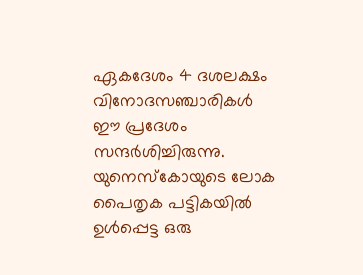ഏകദേശം 4 ദശലക്ഷം വിനോദസഞ്ചാരികള്‍ ഈ പ്രദേശം സന്ദര്‍ശിച്ചിരുന്നു. യുനെസ്‌കോയുടെ ലോക പൈതൃക പട്ടികയില്‍ ഉള്‍പ്പെട്ട ഒരു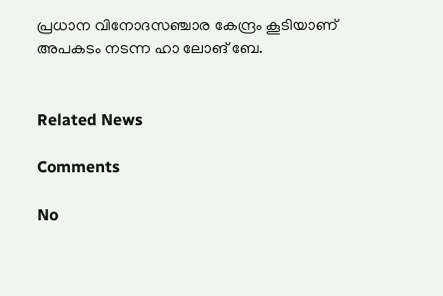പ്രധാന വിനോദസഞ്ചാര കേന്ദ്രം കൂടിയാണ് അപകടം നടന്ന ഹാ ലോങ് ബേ.


Related News

Comments

No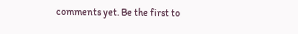comments yet. Be the first to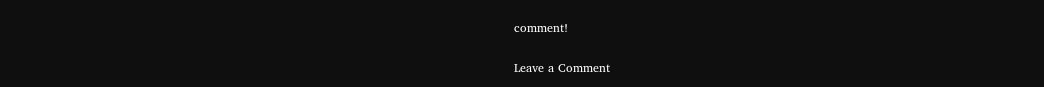comment!

Leave a Comment